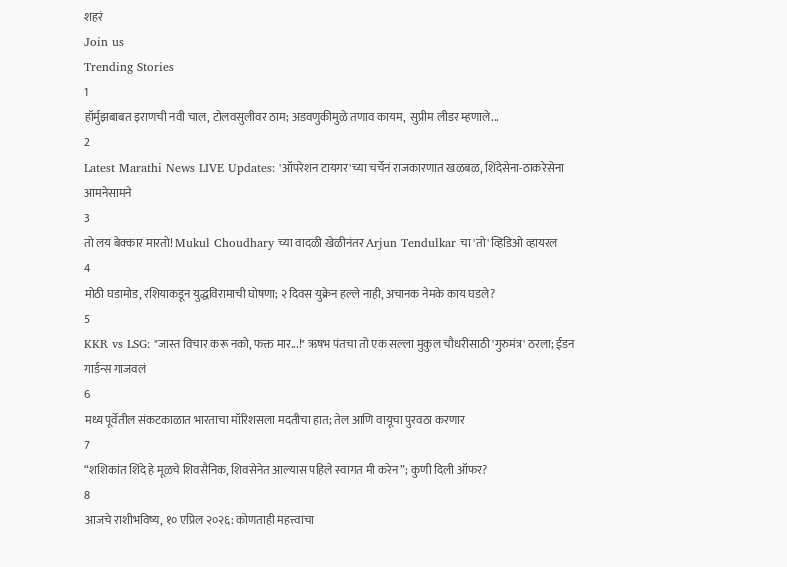शहरं
Join us
Trending Stories
1
हॉर्मुझबाबत इराणची नवी चाल, टोलवसुलीवर ठाम; अडवणुकीमुळे तणाव कायम,  सुप्रीम लीडर म्हणाले...
2
Latest Marathi News LIVE Updates: 'ऑपरेशन टायगर'च्या चर्चेनं राजकारणात खळबळ, शिंदेसेना-ठाकरेसेना आमनेसामने
3
तो लय बेक्कार मारतो! Mukul Choudhary च्या वादळी खेळीनंतर Arjun Tendulkar चा 'तो' व्हिडिओ व्हायरल
4
मोठी घडामोड, रशियाकडून युद्धविरामाची घोषणा; २ दिवस युक्रेन हल्ले नाही, अचानक नेमके काय घडले?
5
KKR vs LSG: "जास्त विचार करू नको, फक्त मार...!" ऋषभ पंतचा तो एक सल्ला मुकुल चौधरीसाठी 'गुरुमंत्र' ठरला; ईडन गार्डन्स गाजवलं
6
मध्य पूर्वेतील संकटकाळात भारताचा मॉरिशसला मदतीचा हात; तेल आणि वायूचा पुरवठा करणार
7
“शशिकांत शिंदे हे मूळचे शिवसैनिक, शिवसेनेत आल्यास पहिले स्वागत मी करेन”; कुणी दिली ऑफर?
8
आजचे राशीभविष्य, १० एप्रिल २०२६: कोणताही महत्त्वाचा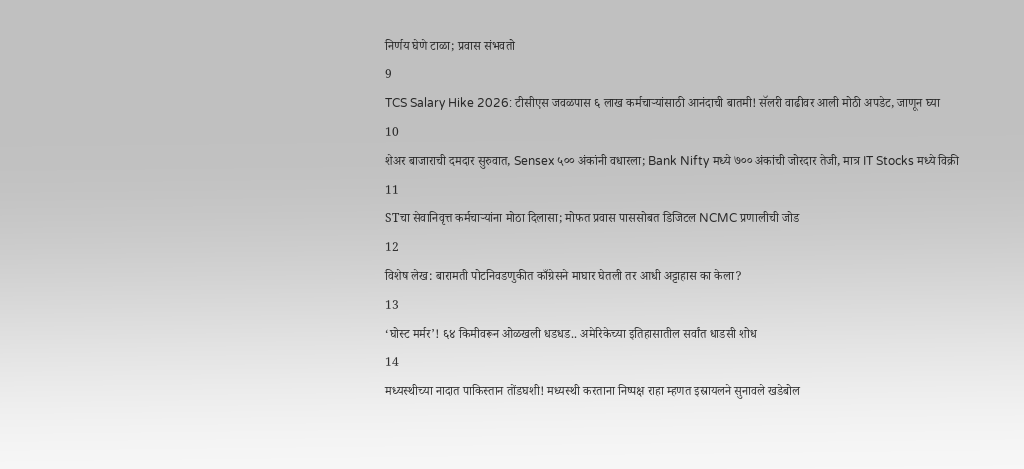निर्णय घेणे टाळा; प्रवास संभवतो
9
TCS Salary Hike 2026: टीसीएस जवळपास ६ लाख कर्मचाऱ्यांसाठी आनंदाची बातमी! सॅलरी वाढीवर आली मोठी अपडेट, जाणून घ्या
10
शेअर बाजाराची दमदार सुरुवात, Sensex ५०० अंकांनी वधारला; Bank Nifty मध्ये ७०० अंकांची जोरदार तेजी, मात्र IT Stocks मध्ये विक्री
11
STचा सेवानिवृत्त कर्मचाऱ्यांना मोठा दिलासा; मोफत प्रवास पाससोबत डिजिटल NCMC प्रणालीची जोड
12
विशेष लेख: बारामती पोटनिवडणुकीत काँग्रेसने माघार घेतली तर आधी अट्टाहास का केला?
13
‘घोस्ट मर्मर’! ६४ किमीवरून ओळखली धडधड.. अमेरिकेच्या इतिहासातील सर्वांत धाडसी शोध
14
मध्यस्थीच्या नादात पाकिस्तान तोंडघशी! मध्यस्थी करताना निष्पक्ष राहा म्हणत इस्रायलने सुनावले खडेबोल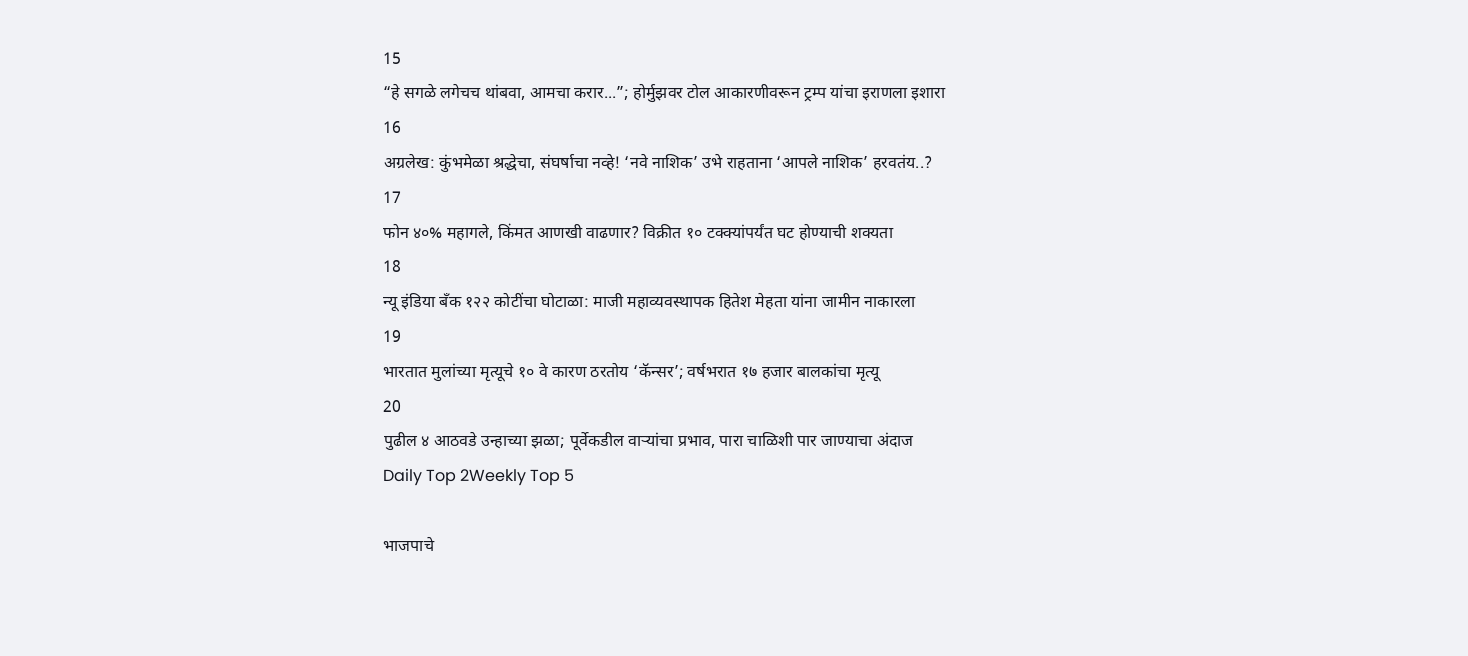15
“हे सगळे लगेचच थांबवा, आमचा करार...”; होर्मुझवर टोल आकारणीवरून ट्रम्प यांचा इराणला इशारा
16
अग्रलेख: कुंभमेळा श्रद्धेचा, संघर्षाचा नव्हे! ‘नवे नाशिक’ उभे राहताना ‘आपले नाशिक’ हरवतंय..?
17
फोन ४०% महागले, किंमत आणखी वाढणार? विक्रीत १० टक्क्यांपर्यंत घट होण्याची शक्यता
18
न्यू इंडिया बँक १२२ कोटींचा घोटाळा: माजी महाव्यवस्थापक हितेश मेहता यांना जामीन नाकारला
19
भारतात मुलांच्या मृत्यूचे १० वे कारण ठरतोय ‘कॅन्सर’; वर्षभरात १७ हजार बालकांचा मृत्यू
20
पुढील ४ आठवडे उन्हाच्या झळा; पूर्वेकडील वाऱ्यांचा प्रभाव, पारा चाळिशी पार जाण्याचा अंदाज
Daily Top 2Weekly Top 5

भाजपाचे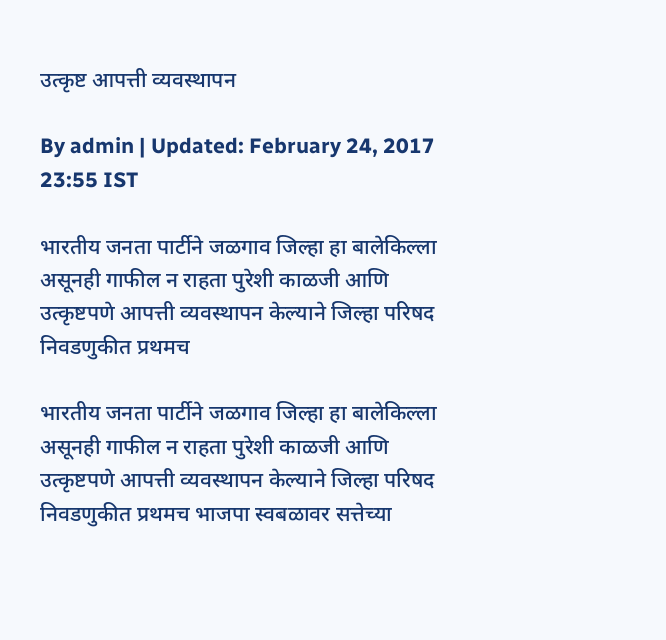उत्कृष्ट आपत्ती व्यवस्थापन

By admin | Updated: February 24, 2017 23:55 IST

भारतीय जनता पार्टीने जळगाव जिल्हा हा बालेकिल्ला असूनही गाफील न राहता पुरेशी काळजी आणि उत्कृष्टपणे आपत्ती व्यवस्थापन केल्याने जिल्हा परिषद निवडणुकीत प्रथमच

भारतीय जनता पार्टीने जळगाव जिल्हा हा बालेकिल्ला असूनही गाफील न राहता पुरेशी काळजी आणि उत्कृष्टपणे आपत्ती व्यवस्थापन केल्याने जिल्हा परिषद निवडणुकीत प्रथमच भाजपा स्वबळावर सत्तेच्या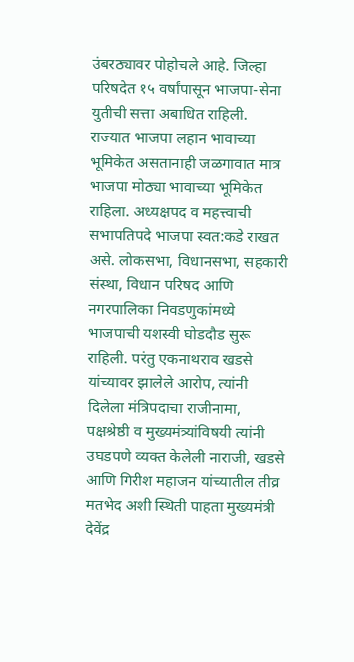उंबरठ्यावर पोहोचले आहे. जिल्हा परिषदेत १५ वर्षांपासून भाजपा-सेना युतीची सत्ता अबाधित राहिली. राज्यात भाजपा लहान भावाच्या भूमिकेत असतानाही जळगावात मात्र भाजपा मोठ्या भावाच्या भूमिकेत राहिला. अध्यक्षपद व महत्त्वाची सभापतिपदे भाजपा स्वत:कडे राखत असे. लोकसभा, विधानसभा, सहकारी संस्था, विधान परिषद आणि नगरपालिका निवडणुकांमध्ये भाजपाची यशस्वी घोडदौड सुरू राहिली. परंतु एकनाथराव खडसे यांच्यावर झालेले आरोप, त्यांनी दिलेला मंत्रिपदाचा राजीनामा, पक्षश्रेष्ठी व मुख्यमंत्र्यांविषयी त्यांनी उघडपणे व्यक्त केलेली नाराजी, खडसे आणि गिरीश महाजन यांच्यातील तीव्र मतभेद अशी स्थिती पाहता मुख्यमंत्री देवेंद्र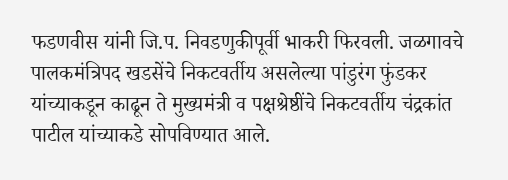फडणवीस यांनी जि.प. निवडणुकीपूर्वी भाकरी फिरवली. जळगावचे पालकमंत्रिपद खडसेंचे निकटवर्तीय असलेल्या पांडुरंग फुंडकर यांच्याकडून काढून ते मुख्यमंत्री व पक्षश्रेष्ठींचे निकटवर्तीय चंद्रकांत पाटील यांच्याकडे सोपविण्यात आले.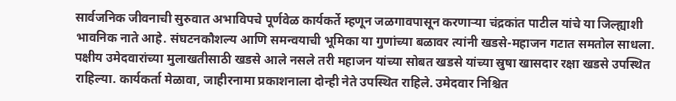सार्वजनिक जीवनाची सुरुवात अभाविपचे पूर्णवेळ कार्यकर्ते म्हणून जळगावपासून करणाऱ्या चंद्रकांत पाटील यांचे या जिल्ह्याशी भावनिक नाते आहे. संघटनकौशल्य आणि समन्वयाची भूमिका या गुणांच्या बळावर त्यांनी खडसे-महाजन गटात समतोल साधला. पक्षीय उमेदवारांच्या मुलाखतीसाठी खडसे आले नसले तरी महाजन यांच्या सोबत खडसे यांच्या स्रुषा खासदार रक्षा खडसे उपस्थित राहिल्या. कार्यकर्ता मेळावा, जाहीरनामा प्रकाशनाला दोन्ही नेते उपस्थित राहिले. उमेदवार निश्चित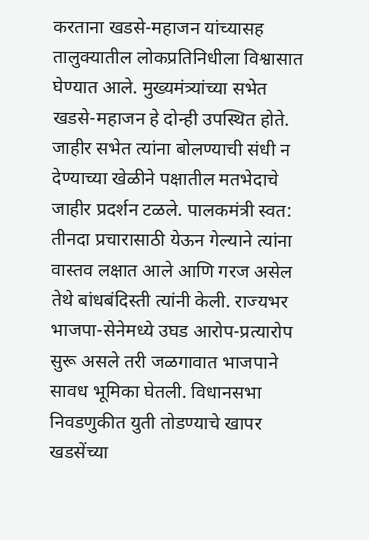करताना खडसे-महाजन यांच्यासह तालुक्यातील लोकप्रतिनिधीला विश्वासात घेण्यात आले. मुख्यमंत्र्यांच्या सभेत खडसे-महाजन हे दोन्ही उपस्थित होते. जाहीर सभेत त्यांना बोलण्याची संधी न देण्याच्या खेळीने पक्षातील मतभेदाचे जाहीर प्रदर्शन टळले. पालकमंत्री स्वत: तीनदा प्रचारासाठी येऊन गेल्याने त्यांना वास्तव लक्षात आले आणि गरज असेल तेथे बांधबंदिस्ती त्यांनी केली. राज्यभर भाजपा-सेनेमध्ये उघड आरोप-प्रत्यारोप सुरू असले तरी जळगावात भाजपाने सावध भूमिका घेतली. विधानसभा निवडणुकीत युती तोडण्याचे खापर खडसेंच्या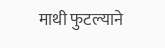माथी फुटल्याने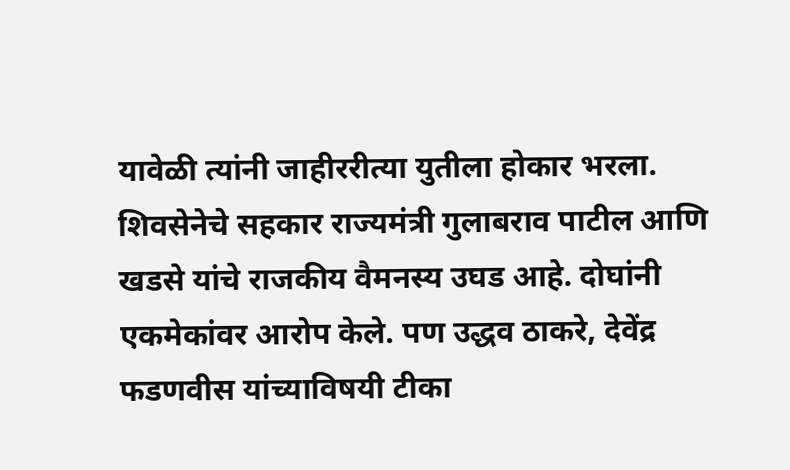यावेळी त्यांनी जाहीररीत्या युतीला होकार भरला. शिवसेनेचे सहकार राज्यमंत्री गुलाबराव पाटील आणि खडसे यांचे राजकीय वैमनस्य उघड आहे. दोघांनी एकमेकांवर आरोप केले. पण उद्धव ठाकरे, देवेंद्र फडणवीस यांच्याविषयी टीका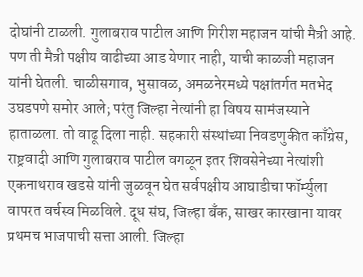दोघांनी टाळली. गुलाबराव पाटील आणि गिरीश महाजन यांची मैत्री आहे. पण ती मैत्री पक्षीय वाढीच्या आड येणार नाही, याची काळजी महाजन यांनी घेतली. चाळीसगाव, भुसावळ, अमळनेरमध्ये पक्षांतर्गत मतभेद उघडपणे समोर आले; परंतु जिल्हा नेत्यांनी हा विषय सामंजस्याने हाताळला. तो वाढू दिला नाही. सहकारी संस्थांच्या निवडणुकीत काँग्रेस, राष्ट्रवादी आणि गुलाबराव पाटील वगळून इतर शिवसेनेच्या नेत्यांशी एकनाथराव खडसे यांनी जुळवून घेत सर्वपक्षीय आघाडीचा फॉर्म्युला वापरत वर्चस्व मिळविले. दूध संघ, जिल्हा बँक, साखर कारखाना यावर प्रथमच भाजपाची सत्ता आली. जिल्हा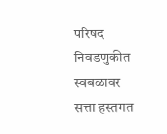परिषद निवडणुकीत स्वबळावर सत्ता हस्तगत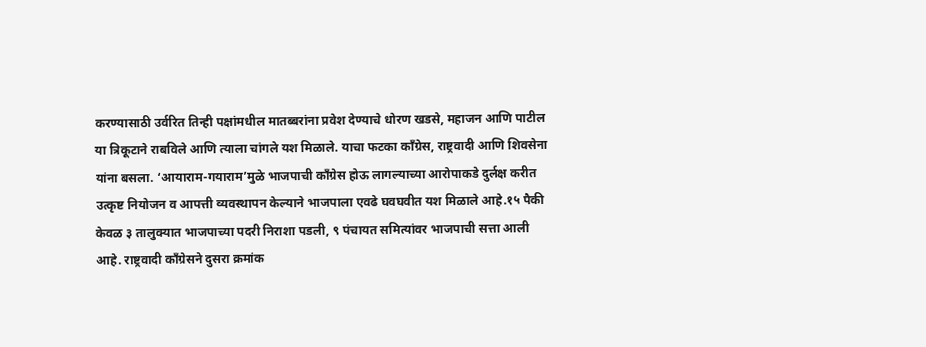करण्यासाठी उर्वरित तिन्ही पक्षांमधील मातब्बरांना प्रवेश देण्याचे धोरण खडसे, महाजन आणि पाटील या त्रिकूटाने राबविले आणि त्याला चांगले यश मिळाले. याचा फटका काँग्रेस, राष्ट्रवादी आणि शिवसेना यांना बसला. ‘आयाराम-गयाराम’मुळे भाजपाची काँग्रेस होऊ लागल्याच्या आरोपाकडे दुर्लक्ष करीत उत्कृष्ट नियोजन व आपत्ती व्यवस्थापन केल्याने भाजपाला एवढे घवघवीत यश मिळाले आहे.१५ पैकी केवळ ३ तालुक्यात भाजपाच्या पदरी निराशा पडली, ९ पंचायत समित्यांवर भाजपाची सत्ता आली आहे. राष्ट्रवादी काँग्रेसने दुसरा क्रमांक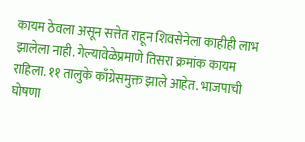कायम ठेवला असून सत्तेत राहून शिवसेनेला काहीही लाभ झालेला नाही. गेल्यावेळेप्रमाणे तिसरा क्रमांक कायम राहिला. ११ तालुके काँग्रेसमुक्त झाले आहेत. भाजपाची घोषणा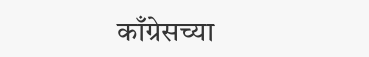काँग्रेसच्या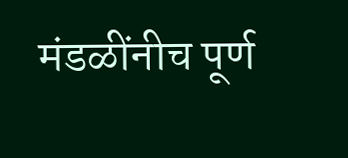मंडळींनीच पूर्ण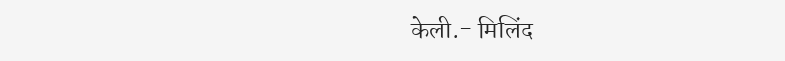केली.- मिलिंद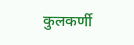कुलकर्णी